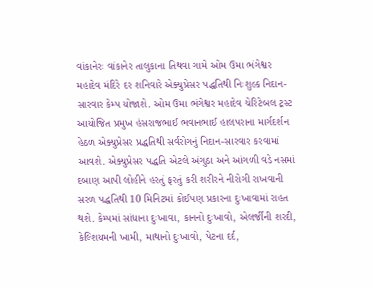વાંકાનેરઃ વાંકાનેર તાલુકાના તિથવા ગામે ઓમ ઉમા ભંગેશ્વર મહાદેવ મંદિરે દર શનિવારે એક્યુપ્રેસર પદ્ધતિથી નિઃશુલ્ક નિદાન-સારવાર કેમ્પ યોજાશે. ઓમ ઉમા ભંગેશ્વર મહાદેવ ચેરિટેબલ ટ્રસ્ટ આયોજિત પ્રમુખ હંસરાજભાઈ ભવાનભાઈ હાલપરાના માર્ગદર્શન હેઠળ એક્યુપ્રેસર પ્રદ્ધતિથી સર્વરોગનું નિદાન-સારવાર કરવામાં આવશે. એક્યુપ્રેસર પદ્ધતિ એટલે અંગુઠા અને આંગળી વડે નસમાં દબાણ આપી લોહીને હરતું ફરતું કરી શરીરને નીરોગી રાખવાની સરળ પદ્ધતિથી 10 મિનિટમાં કોઈપણ પ્રકારના દુઃખાવામાં રાહત થશે. કેમ્પમાં સાંધાના દુઃખાવા, કાનનો દુઃખાવો, એલર્જીની શરદી, કેલ્શિયમની ખામી, માથાનો દુઃખાવો, પેટના દર્દ,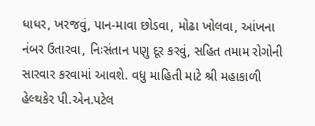ધાધર, ખરજવું, પાન-માવા છોડવા, મોઢા ખોલવા, આંખના નંબર ઉતારવા, નિઃસંતાન પણુ દૂર કરવું, સહિત તમામ રોગોની સારવાર કરવામાં આવશે. વધુ માહિતી માટે શ્રી મહાકાળી હેલ્થકેર પી.એન.પટેલ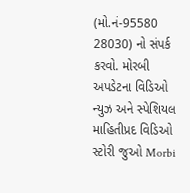(મો.નં-95580 28030) નો સંપર્ક કરવો. મોરબી અપડેટના વિડિઓ ન્યુઝ અને સ્પેશિયલ માહિતીપ્રદ વિડિઓ સ્ટોરી જુઓ Morbi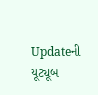Updateની યૂટ્યૂબ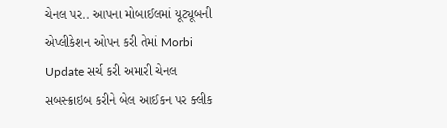ચેનલ પર.. આપના મોબાઈલમાં યૂટ્યૂબની એપ્લીકેશન ઓપન કરી તેમાં Morbi Update સર્ચ કરી અમારી ચેનલ સબસ્ક્રાઇબ કરીને બેલ આઈકન પર ક્લીક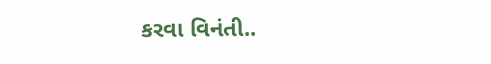કરવા વિનંતી..